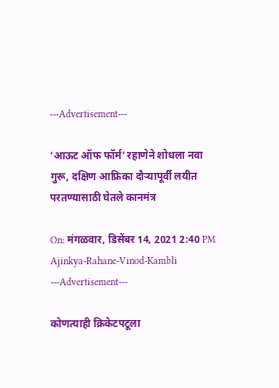---Advertisement---

‘आऊट ऑफ फॉर्म’ रहाणेने शोधला नवा गुरू, दक्षिण आफ्रिका दौऱ्यापूर्वी लयीत परतण्यासाठी घेतले कानमंत्र

On: मंगळवार, डिसेंबर 14, 2021 2:40 PM
Ajinkya-Rahane-Vinod-Kambli
---Advertisement---

कोणत्याही क्रिकेटपटूला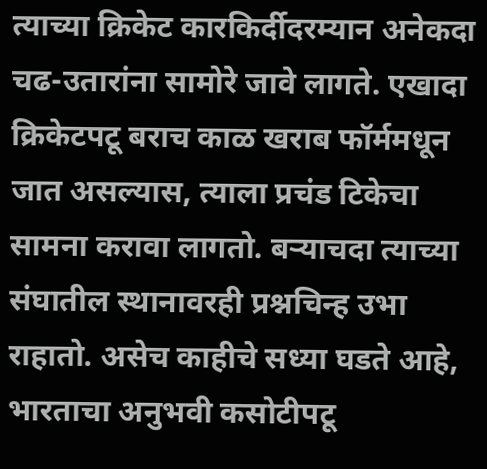त्याच्या क्रिकेट कारकिर्दीदरम्यान अनेकदा चढ-उतारांना सामोरे जावे लागते. एखादा क्रिकेटपटू बराच काळ खराब फॉर्ममधून जात असल्यास, त्याला प्रचंड टिकेचा सामना करावा लागतो. बऱ्याचदा त्याच्या संघातील स्थानावरही प्रश्नचिन्ह उभा राहातो. असेच काहीचे सध्या घडते आहे, भारताचा अनुभवी कसोटीपटू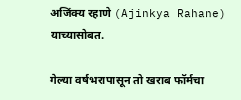अजिंक्य रहाणे (Ajinkya Rahane) याच्यासोबत.

गेल्या वर्षभरापासून तो खराब फॉर्मचा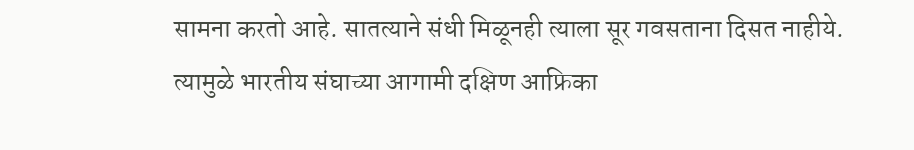सामना करतो आहे. सातत्याने संधी मिळूनही त्याला सूर गवसताना दिसत नाहीये. त्यामुळे भारतीय संघाच्या आगामी दक्षिण आफ्रिका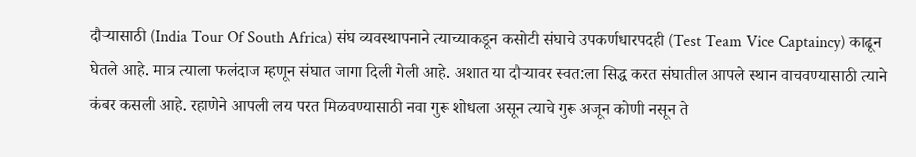दौऱ्यासाठी (India Tour Of South Africa) संघ व्यवस्थापनाने त्याच्याकडून कसोटी संघाचे उपकर्णधारपदही (Test Team Vice Captaincy) काढून घेतले आहे. मात्र त्याला फलंदाज म्हणून संघात जागा दिली गेली आहे. अशात या दौऱ्यावर स्वत:ला सिद्ध करत संघातील आपले स्थान वाचवण्यासाठी त्याने कंबर कसली आहे. रहाणेने आपली लय परत मिळवण्यासाठी नवा गुरू शोधला असून त्याचे गुरू अजून कोणी नसून ते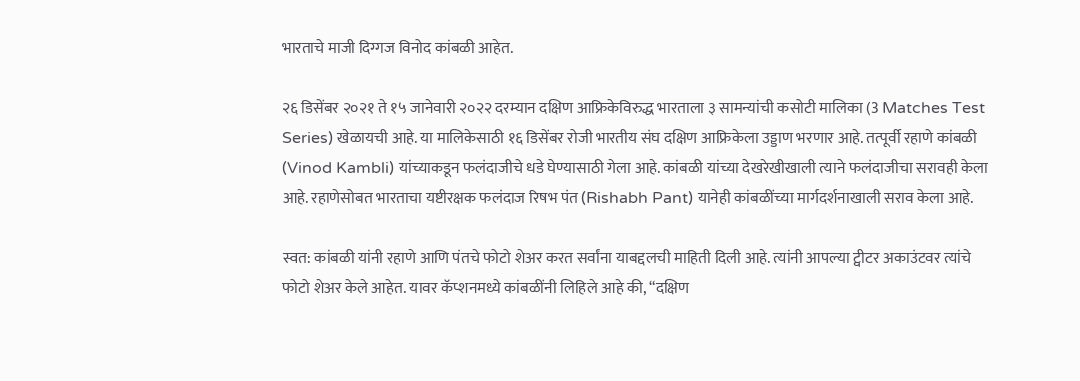भारताचे माजी दिग्गज विनोद कांबळी आहेत.

२६ डिसेंबर २०२१ ते १५ जानेवारी २०२२ दरम्यान दक्षिण आफ्रिकेविरुद्ध भारताला ३ सामन्यांची कसोटी मालिका (3 Matches Test Series) खेळायची आहे. या मालिकेसाठी १६ डिसेंबर रोजी भारतीय संघ दक्षिण आफ्रिकेला उड्डाण भरणार आहे. तत्पूर्वी रहाणे कांबळी (Vinod Kambli) यांच्याकडून फलंदाजीचे धडे घेण्यासाठी गेला आहे. कांबळी यांच्या देखरेखीखाली त्याने फलंदाजीचा सरावही केला आहे. रहाणेसोबत भारताचा यष्टीरक्षक फलंदाज रिषभ पंत (Rishabh Pant) यानेही कांबळींच्या मार्गदर्शनाखाली सराव केला आहे.

स्वत: कांबळी यांनी रहाणे आणि पंतचे फोटो शेअर करत सर्वांना याबद्दलची माहिती दिली आहे. त्यांनी आपल्या ट्वीटर अकाउंटवर त्यांचे फोटो शेअर केले आहेत. यावर कॅप्शनमध्ये कांबळींनी लिहिले आहे की, “दक्षिण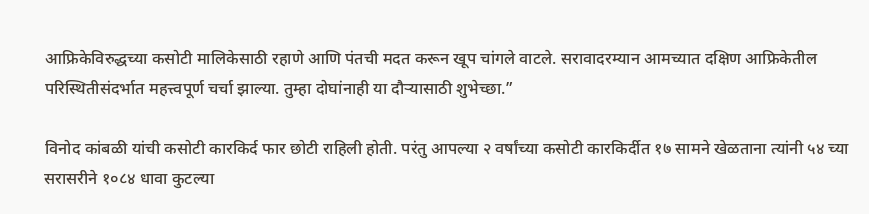आफ्रिकेविरुद्धच्या कसोटी मालिकेसाठी रहाणे आणि पंतची मदत करून खूप चांगले वाटले. सरावादरम्यान आमच्यात दक्षिण आफ्रिकेतील परिस्थितीसंदर्भात महत्त्वपूर्ण चर्चा झाल्या. तुम्हा दोघांनाही या दौऱ्यासाठी शुभेच्छा.”

विनोद कांबळी यांची कसोटी कारकिर्द फार छोटी राहिली होती. परंतु आपल्या २ वर्षांच्या कसोटी कारकिर्दीत १७ सामने खेळताना त्यांनी ५४ च्या सरासरीने १०८४ धावा कुटल्या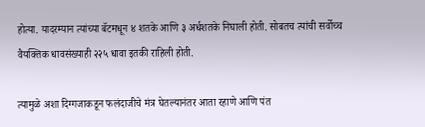होत्या. यादरम्यान त्यांच्या बॅटमधून ४ शतके आणि ३ अर्धशतके निघाली होती. सोबतच त्यांची सर्वोच्च वैयक्तिक धावसंख्याही २२५ धावा इतकी राहिली होती.

त्यामुळे अशा दिग्गजाकडून फलंदाजीचे मंत्र घेतल्यानंतर आता रहाणे आणि पंत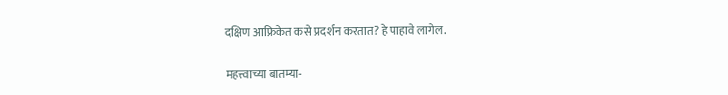दक्षिण आफ्रिकेत कसे प्रदर्शन करतात? हे पाहावे लागेल.

महत्त्वाच्या बातम्या-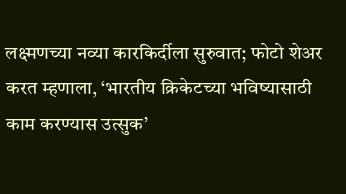लक्ष्मणच्या नव्या कारकिर्दीला सुरुवात; फोटो शेअर करत म्हणाला, ‘भारतीय क्रिकेटच्या भविष्यासाठी काम करण्यास उत्सुक’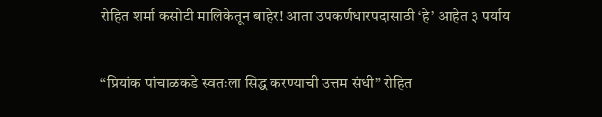रोहित शर्मा कसोटी मालिकेतून बाहेर! आता उपकर्णधारपदासाठी ‘हे’ आहेत ३ पर्याय

“प्रियांक पांचाळकडे स्वतःला सिद्ध करण्याची उत्तम संधी” रोहित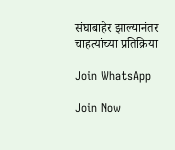संघाबाहेर झाल्यानंतर चाहत्यांच्या प्रतिक्रिया

Join WhatsApp

Join Now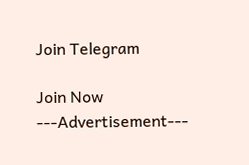Join Telegram

Join Now
---Advertisement---